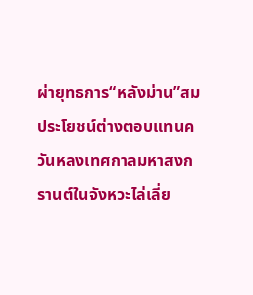ผ่ายุทธการ“หลังม่าน”สมประโยชน์ต่างตอบแทนควันหลงเทศกาลมหาสงกรานต์ในจังหวะไล่เลี่ย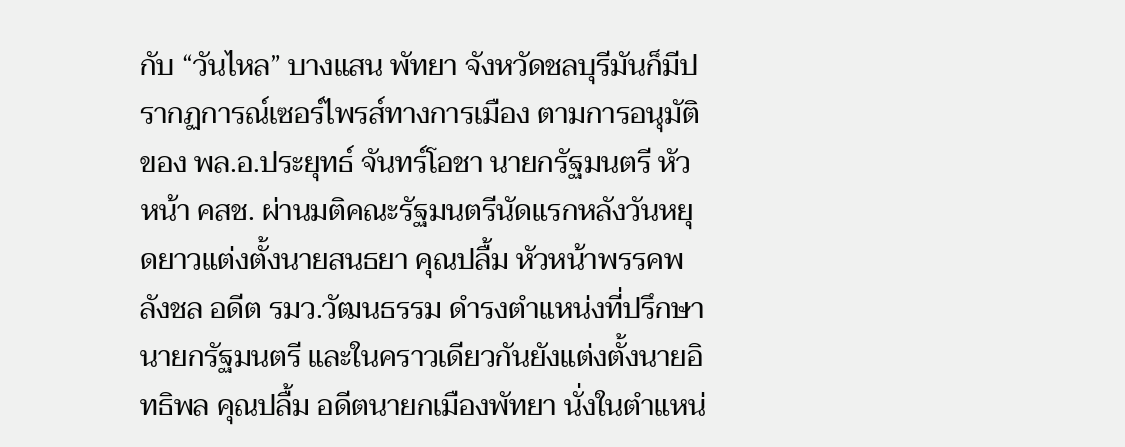กับ “วันไหล” บางแสน พัทยา จังหวัดชลบุรีมันก็มีปรากฏการณ์เซอร์ไพรส์ทางการเมือง ตามการอนุมัติของ พล.อ.ประยุทธ์ จันทร์โอชา นายกรัฐมนตรี หัวหน้า คสช. ผ่านมติคณะรัฐมนตรีนัดแรกหลังวันหยุดยาวแต่งตั้งนายสนธยา คุณปลื้ม หัวหน้าพรรคพลังชล อดีต รมว.วัฒนธรรม ดำรงตำแหน่งที่ปรึกษานายกรัฐมนตรี และในคราวเดียวกันยังแต่งตั้งนายอิทธิพล คุณปลื้ม อดีตนายกเมืองพัทยา นั่งในตำแหน่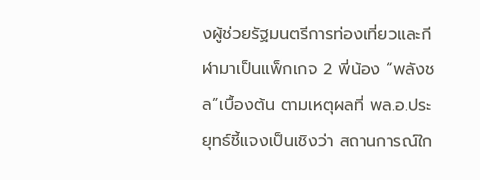งผู้ช่วยรัฐมนตรีการท่องเที่ยวและกีฬามาเป็นแพ็กเกจ 2 พี่น้อง “พลังชล”เบื้องต้น ตามเหตุผลที่ พล.อ.ประยุทธ์ชี้แจงเป็นเชิงว่า สถานการณ์ใก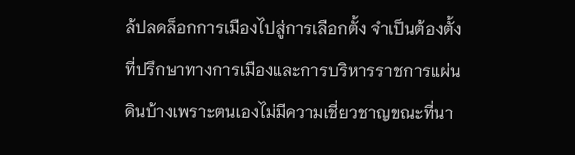ล้ปลดล็อกการเมืองไปสู่การเลือกตั้ง จำเป็นต้องตั้งที่ปรึกษาทางการเมืองและการบริหารราชการแผ่นดินบ้างเพราะตนเองไม่มีความเชี่ยวชาญขณะที่นา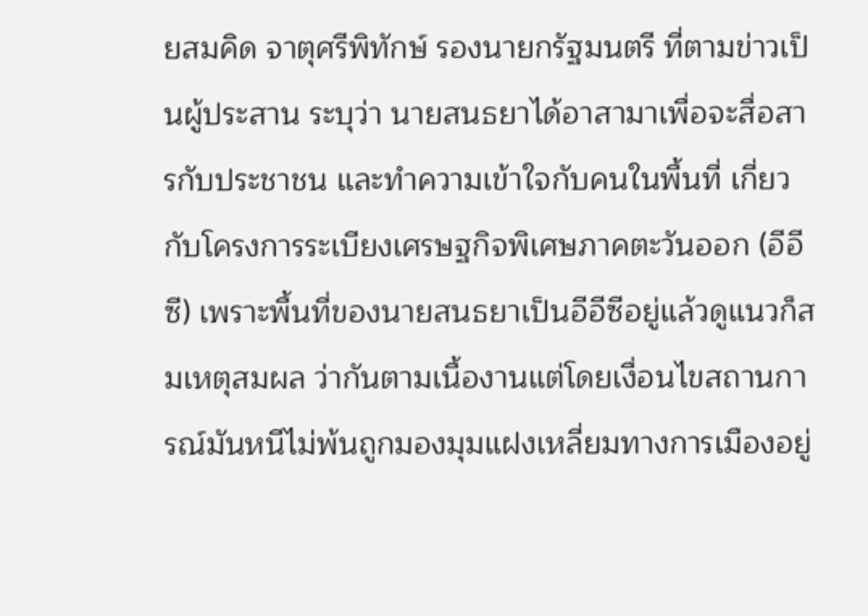ยสมคิด จาตุศรีพิทักษ์ รองนายกรัฐมนตรี ที่ตามข่าวเป็นผู้ประสาน ระบุว่า นายสนธยาได้อาสามาเพื่อจะสื่อสารกับประชาชน และทำความเข้าใจกับคนในพื้นที่ เกี่ยวกับโครงการระเบียงเศรษฐกิจพิเศษภาคตะวันออก (อีอีซี) เพราะพื้นที่ของนายสนธยาเป็นอีอีซีอยู่แล้วดูแนวก็สมเหตุสมผล ว่ากันตามเนื้องานแต่โดยเงื่อนไขสถานการณ์มันหนีไม่พ้นถูกมองมุมแฝงเหลี่ยมทางการเมืองอยู่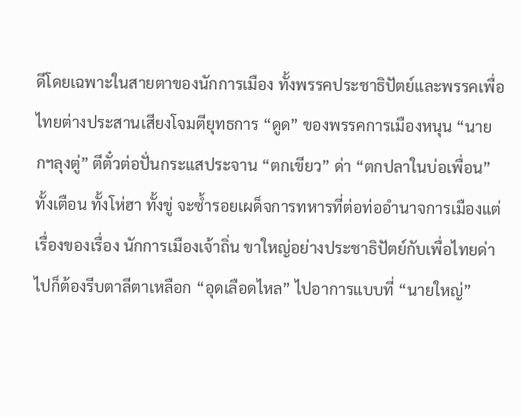ดีโดยเฉพาะในสายตาของนักการเมือง ทั้งพรรคประชาธิปัตย์และพรรคเพื่อไทยต่างประสานเสียงโจมตียุทธการ “ดูด” ของพรรคการเมืองหนุน “นายกฯลุงตู่” ตีตั๋วต่อปั่นกระแสประจาน “ตกเขียว” ด่า “ตกปลาในบ่อเพื่อน”ทั้งเตือน ทั้งโห่ฮา ทั้งขู่ จะซ้ำรอยเผด็จการทหารที่ต่อท่ออำนาจการเมืองแต่เรื่องของเรื่อง นักการเมืองเจ้าถิ่น ขาใหญ่อย่างประชาธิปัตย์กับเพื่อไทยด่าไปก็ต้องรีบตาลีตาเหลือก “อุดเลือดไหล” ไปอาการแบบที่ “นายใหญ่”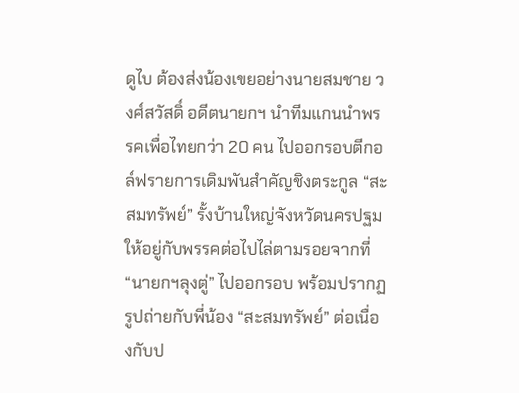ดูไบ ต้องส่งน้องเขยอย่างนายสมชาย วงศ์สวัสดิ์ อดีตนายกฯ นำทีมแกนนำพรรคเพื่อไทยกว่า 20 คน ไปออกรอบตีกอล์ฟรายการเดิมพันสำคัญชิงตระกูล “สะสมทรัพย์” รั้งบ้านใหญ่จังหวัดนครปฐมให้อยู่กับพรรคต่อไปไล่ตามรอยจากที่ “นายกฯลุงตู่” ไปออกรอบ พร้อมปรากฏรูปถ่ายกับพี่น้อง “สะสมทรัพย์” ต่อเนื่องกับป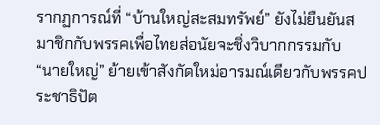รากฏการณ์ที่ “บ้านใหญ่สะสมทรัพย์” ยังไม่ยืนยันสมาชิกกับพรรคเพื่อไทยส่อนัยจะชิ่งวิบากกรรมกับ “นายใหญ่” ย้ายเข้าสังกัดใหม่อารมณ์เดียวกับพรรคประชาธิปัต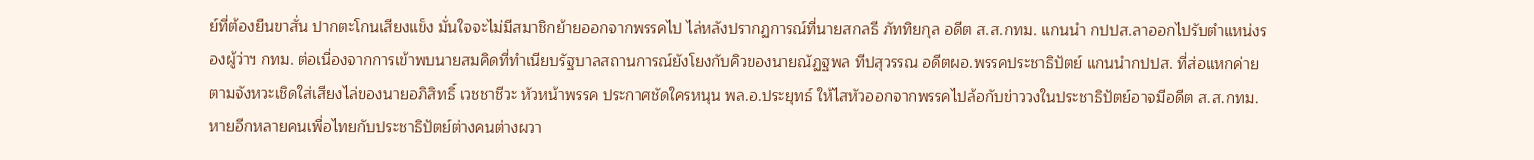ย์ที่ต้องยืนขาสั่น ปากตะโกนเสียงแข็ง มั่นใจจะไม่มีสมาชิกย้ายออกจากพรรคไป ไล่หลังปรากฏการณ์ที่นายสกลธี ภัททิยกุล อดีต ส.ส.กทม. แกนนำ กปปส.ลาออกไปรับตำแหน่งรองผู้ว่าฯ กทม. ต่อเนื่องจากการเข้าพบนายสมคิดที่ทำเนียบรัฐบาลสถานการณ์ยังโยงกับคิวของนายณัฏฐพล ทีปสุวรรณ อดีตผอ.พรรคประชาธิปัตย์ แกนนำกปปส. ที่ส่อแหกค่าย ตามจังหวะเชิดใส่เสียงไล่ของนายอภิสิทธิ์ เวชชาชีวะ หัวหน้าพรรค ประกาศชัดใครหนุน พล.อ.ประยุทธ์ ให้ไสหัวออกจากพรรคไปล้อกับข่าววงในประชาธิปัตย์อาจมีอดีต ส.ส.กทม.หายอีกหลายคนเพื่อไทยกับประชาธิปัตย์ต่างคนต่างผวา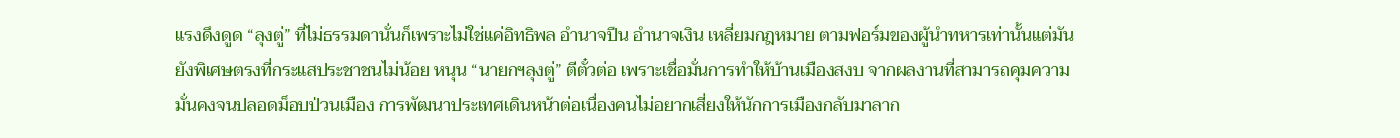แรงดึงดูด “ลุงตู่” ที่ไม่ธรรมดานั่นก็เพราะไม่ใช่แค่อิทธิพล อำนาจปืน อำนาจเงิน เหลี่ยมกฎหมาย ตามฟอร์มของผู้นำทหารเท่านั้นแต่มันยังพิเศษตรงที่กระแสประชาชนไม่น้อย หนุน “นายกฯลุงตู่” ตีตั๋วต่อ เพราะเชื่อมั่นการทำให้บ้านเมืองสงบ จากผลงานที่สามารถคุมความมั่นคงจนปลอดม็อบป่วนเมือง การพัฒนาประเทศเดินหน้าต่อเนื่องคนไม่อยากเสี่ยงให้นักการเมืองกลับมาลาก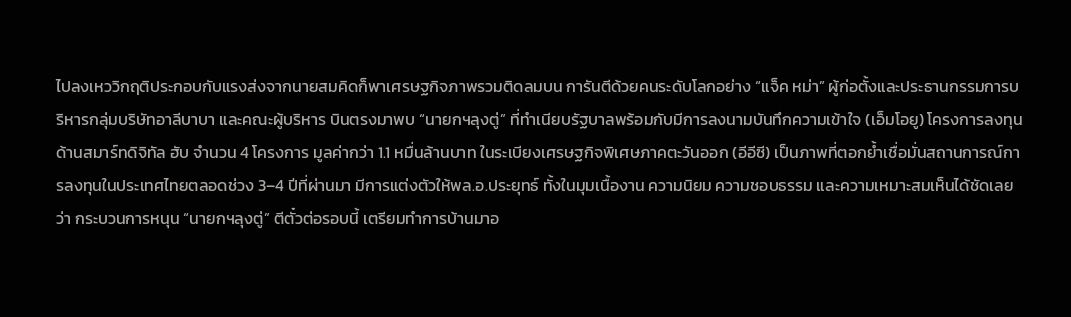ไปลงเหววิกฤติประกอบกับแรงส่งจากนายสมคิดก็พาเศรษฐกิจภาพรวมติดลมบน การันตีด้วยคนระดับโลกอย่าง “แจ็ค หม่า” ผู้ก่อตั้งและประธานกรรมการบริหารกลุ่มบริษัทอาลีบาบา และคณะผู้บริหาร บินตรงมาพบ “นายกฯลุงตู่” ที่ทำเนียบรัฐบาลพร้อมกับมีการลงนามบันทึกความเข้าใจ (เอ็มโอยู) โครงการลงทุนด้านสมาร์ทดิจิทัล ฮับ จำนวน 4 โครงการ มูลค่ากว่า 1.1 หมื่นล้านบาท ในระเบียงเศรษฐกิจพิเศษภาคตะวันออก (อีอีซี) เป็นภาพที่ตอกย้ำเชื่อมั่นสถานการณ์การลงทุนในประเทศไทยตลอดช่วง 3–4 ปีที่ผ่านมา มีการแต่งตัวให้พล.อ.ประยุทธ์ ทั้งในมุมเนื้องาน ความนิยม ความชอบธรรม และความเหมาะสมเห็นได้ชัดเลยว่า กระบวนการหนุน “นายกฯลุงตู่” ตีตั๋วต่อรอบนี้ เตรียมทำการบ้านมาอ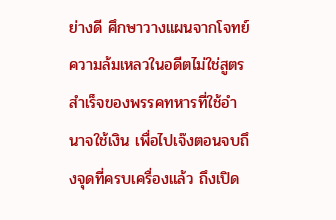ย่างดี ศึกษาวางแผนจากโจทย์ความล้มเหลวในอดีตไม่ใช่สูตรสำเร็จของพรรคทหารที่ใช้อำนาจใช้เงิน เพื่อไปเจ๊งตอนจบถึงจุดที่ครบเครื่องแล้ว ถึงเปิด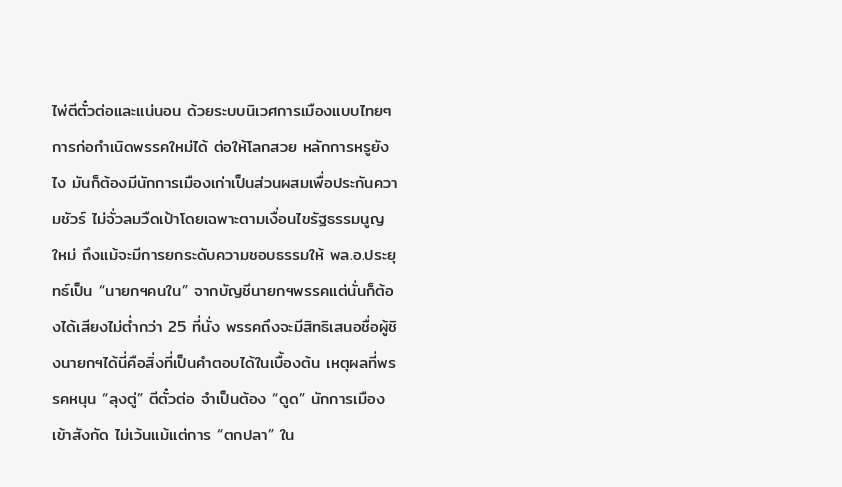ไพ่ตีตั๋วต่อและแน่นอน ด้วยระบบนิเวศการเมืองแบบไทยๆ การก่อกำเนิดพรรคใหม่ได้ ต่อให้โลกสวย หลักการหรูยังไง มันก็ต้องมีนักการเมืองเก่าเป็นส่วนผสมเพื่อประกันความชัวร์ ไม่จั่วลมวืดเป้าโดยเฉพาะตามเงื่อนไขรัฐธรรมนูญใหม่ ถึงแม้จะมีการยกระดับความชอบธรรมให้ พล.อ.ประยุทธ์เป็น “นายกฯคนใน” จากบัญชีนายกฯพรรคแต่นั่นก็ต้องได้เสียงไม่ต่ำกว่า 25 ที่นั่ง พรรคถึงจะมีสิทธิเสนอชื่อผู้ชิงนายกฯได้นี่คือสิ่งที่เป็นคำตอบได้ในเบื้องต้น เหตุผลที่พรรคหนุน “ลุงตู่” ตีตั๋วต่อ จำเป็นต้อง “ดูด” นักการเมืองเข้าสังกัด ไม่เว้นแม้แต่การ “ตกปลา” ใน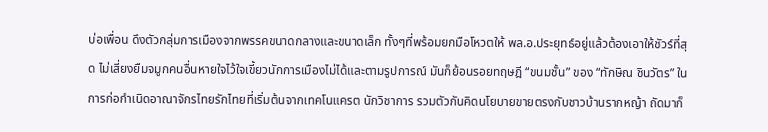บ่อเพื่อน ดึงตัวกลุ่มการเมืองจากพรรคขนาดกลางและขนาดเล็ก ทั้งๆที่พร้อมยกมือโหวตให้ พล.อ.ประยุทธ์อยู่แล้วต้องเอาให้ชัวร์ที่สุด ไม่เสี่ยงยืมจมูกคนอื่นหายใจไว้ใจเขี้ยวนักการเมืองไม่ได้และตามรูปการณ์ มันก็ย้อนรอยทฤษฎี “ขนมชั้น” ของ “ทักษิณ ชินวัตร” ในการก่อกำเนิดอาณาจักรไทยรักไทยที่เริ่มต้นจากเทคโนแครต นักวิชาการ รวมตัวกันคิดนโยบายขายตรงกับชาวบ้านรากหญ้า ถัดมาก็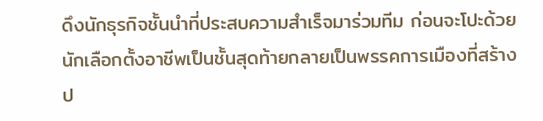ดึงนักธุรกิจชั้นนำที่ประสบความสำเร็จมาร่วมทีม ก่อนจะโปะด้วยนักเลือกตั้งอาชีพเป็นชั้นสุดท้ายกลายเป็นพรรคการเมืองที่สร้างป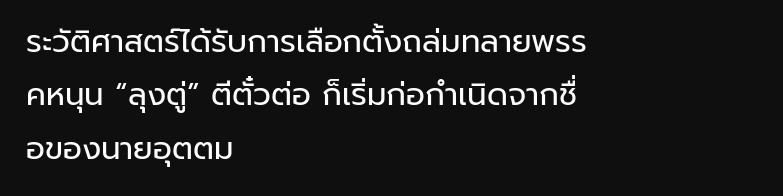ระวัติศาสตร์ได้รับการเลือกตั้งถล่มทลายพรรคหนุน “ลุงตู่” ตีตั๋วต่อ ก็เริ่มก่อกำเนิดจากชื่อของนายอุตตม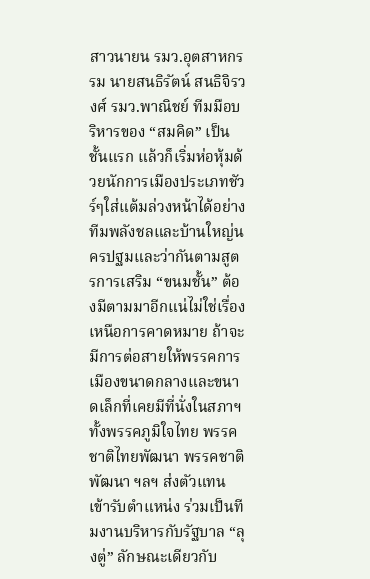สาวนายน รมว.อุตสาหกรรม นายสนธิรัตน์ สนธิจิรวงศ์ รมว.พาณิชย์ ทีมมือบริหารของ “สมคิด” เป็นชั้นแรก แล้วก็เริ่มห่อหุ้มด้วยนักการเมืองประเภทชัวร์ๆใส่แต้มล่วงหน้าได้อย่างทีมพลังชลและบ้านใหญ่นครปฐมและว่ากันตามสูตรการเสริม “ขนมชั้น” ต้องมีตามมาอีกแน่ไม่ใช่เรื่องเหนือการคาดหมาย ถ้าจะมีการต่อสายให้พรรคการเมืองขนาดกลางและขนาดเล็กที่เคยมีที่นั่งในสภาฯ ทั้งพรรคภูมิใจไทย พรรคชาติไทยพัฒนา พรรคชาติพัฒนา ฯลฯ ส่งตัวแทนเข้ารับตำแหน่ง ร่วมเป็นทีมงานบริหารกับรัฐบาล “ลุงตู่” ลักษณะเดียวกับ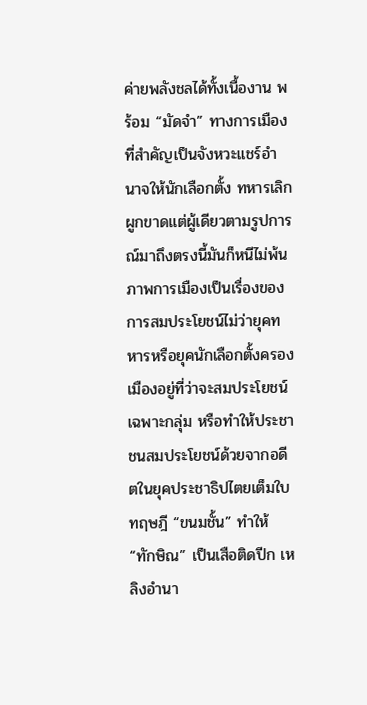ค่ายพลังชลได้ทั้งเนื้องาน พร้อม “มัดจำ” ทางการเมืองที่สำคัญเป็นจังหวะแชร์อำนาจให้นักเลือกตั้ง ทหารเลิกผูกขาดแต่ผู้เดียวตามรูปการณ์มาถึงตรงนี้มันก็หนีไม่พ้นภาพการเมืองเป็นเรื่องของการสมประโยชน์ไม่ว่ายุคทหารหรือยุคนักเลือกตั้งครองเมืองอยู่ที่ว่าจะสมประโยชน์เฉพาะกลุ่ม หรือทำให้ประชาชนสมประโยชน์ด้วยจากอดีตในยุคประชาธิปไตยเต็มใบ ทฤษฎี “ขนมชั้น” ทำให้ “ทักษิณ” เป็นเสือติดปีก เหลิงอำนา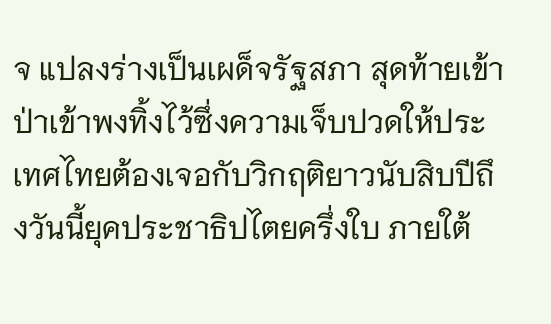จ แปลงร่างเป็นเผด็จรัฐสภา สุดท้ายเข้าป่าเข้าพงทิ้งไว้ซึ่งความเจ็บปวดให้ประเทศไทยต้องเจอกับวิกฤติยาวนับสิบปีถึงวันนี้ยุคประชาธิปไตยครึ่งใบ ภายใต้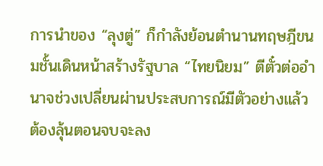การนำของ “ลุงตู่” ก็กำลังย้อนตำนานทฤษฎีขนมชั้นเดินหน้าสร้างรัฐบาล “ไทยนิยม” ตีตั๋วต่ออำนาจช่วงเปลี่ยนผ่านประสบการณ์มีตัวอย่างแล้ว ต้องลุ้นตอนจบจะลง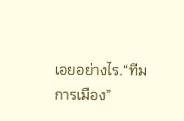เอยอย่างไร.“ทีมการเมือง”